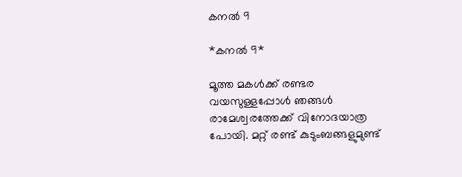കനൽ 9

*കനൽ 9*

മൂത്ത മകൾക്ക് രണ്ടര വയസുള്ളപ്പോൾ ഞങ്ങൾ രാമേശ്വരത്തേക്ക് വിനോദയാത്ര പോയി. മറ്റ് രണ്ട് കുടുംബങ്ങളുമുണ്ട്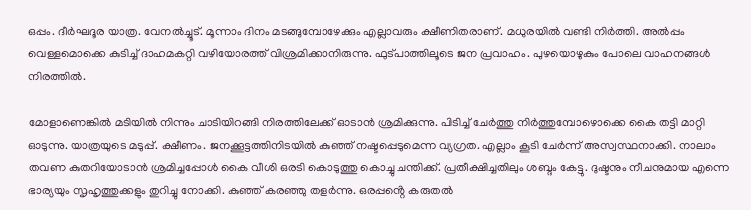ഒപ്പം. ദീർഘദൂര യാത്ര. വേനൽച്ചൂട്. മൂന്നാം ദിനം മടങ്ങുമ്പോഴേക്കും എല്ലാവരും ക്ഷീണിതരാണ്. മധുരയിൽ വണ്ടി നിർത്തി. അൽപ്പം വെള്ളമൊക്കെ കുടിച്ച് ദാഹമകറ്റി വഴിയോരത്ത് വിശ്രമിക്കാനിരുന്നു. ഫുട്പാത്തിലൂടെ ജന പ്രവാഹം. പുഴയൊഴുകും പോലെ വാഹനങ്ങൾ നിരത്തിൽ.

മോളാണെങ്കിൽ മടിയിൽ നിന്നും ചാടിയിറങ്ങി നിരത്തിലേക്ക് ഓടാൻ ശ്രമിക്കുന്നു. പിടിച്ച് ചേർത്തു നിർത്തുമ്പോഴൊക്കെ കൈ തട്ടി മാറ്റി ഓടുന്നു. യാത്രയുടെ മടുപ്പ്. ക്ഷീണം. ജനക്കൂട്ടത്തിനിടയിൽ കുഞ്ഞ് നഷ്ടപ്പെടുമെന്ന വ്യഗ്രത. എല്ലാം കൂടി ചേർന്ന് അസ്വസ്ഥനാക്കി. നാലാം തവണ കുതറിയോടാൻ ശ്രമിച്ചപ്പോൾ കൈ വീശി ഒരടി കൊടുത്തു കൊച്ചു ചന്തിക്ക്. പ്രതീക്ഷിച്ചതിലും ശബ്ദം കേട്ടു. ദുഷ്ടനും നീചനുമായ എന്നെ ഭാര്യയും സൃഹൃത്തുക്കളും തുറിച്ചു നോക്കി. കുഞ്ഞ് കരഞ്ഞു തളർന്നു. ഒരപ്പൻ്റെ കരുതൽ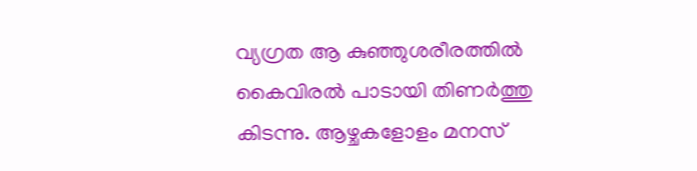വ്യഗ്രത ആ കുഞ്ഞുശരീരത്തിൽ കൈവിരൽ പാടായി തിണർത്തു കിടന്നു. ആഴ്ചകളോളം മനസ്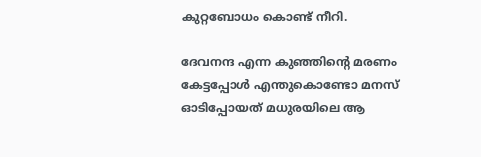കുറ്റബോധം കൊണ്ട് നീറി.

ദേവനന്ദ എന്ന കുഞ്ഞിൻ്റെ മരണം കേട്ടപ്പോൾ എന്തുകൊണ്ടോ മനസ് ഓടിപ്പോയത് മധുരയിലെ ആ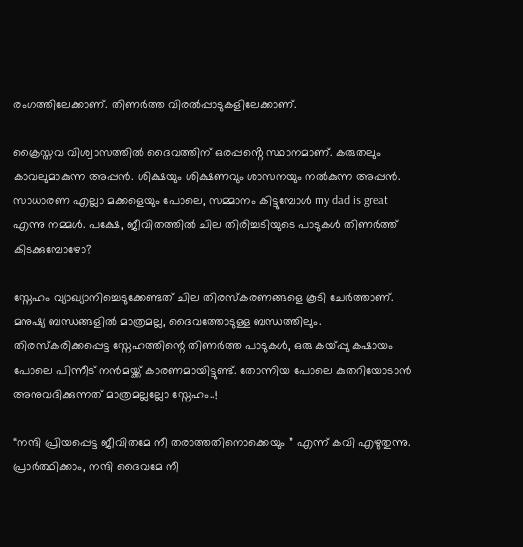രംഗത്തിലേക്കാണ്. തിണർത്ത വിരൽപ്പാടുകളിലേക്കാണ്.

ക്രൈസ്തവ വിശ്വാസത്തിൽ ദൈവത്തിന് ഒരപ്പൻ്റെ സ്ഥാനമാണ്. കരുതലും കാവലുമാകുന്ന അപ്പൻ. ശിക്ഷയും ശിക്ഷണവും ശാസനയും നൽകുന്ന അപ്പൻ. സാധാരണ എല്ലാ മക്കളെയും പോലെ, സമ്മാനം കിട്ടുമ്പോൾ my dad is great എന്നു നമ്മൾ. പക്ഷേ, ജീവിതത്തിൽ ചില തിരിച്ചടിയുടെ പാടുകൾ തിണർത്ത് കിടക്കുമ്പോഴോ?

സ്നേഹം വ്യാഖ്യാനിച്ചെടുക്കേണ്ടത് ചില തിരസ്കരണങ്ങളെ കൂടി ചേർത്താണ്. മനുഷ്യ ബന്ധങ്ങളിൽ മാത്രമല്ല, ദൈവത്തോടുള്ള ബന്ധത്തിലും. തിരസ്കരിക്കപ്പെട്ട സ്നേഹത്തിന്റെ തിണർത്ത പാടുകൾ, ഒരു കയ്പ്പു കഷായം പോലെ പിന്നീട് നൻമയ്ക്ക് കാരണമായിട്ടുണ്ട്. തോന്നിയ പോലെ കുതറിയോടാൻ അനുവദിക്കുന്നത് മാത്രമല്ലല്ലോ സ്നേഹം..!

“നന്ദി പ്രിയപ്പെട്ട ജീവിതമേ നീ തരാത്തതിനൊക്കെയും ” എന്ന് കവി എഴുതുന്നു. പ്രാർത്ഥിക്കാം, നന്ദി ദൈവമേ നീ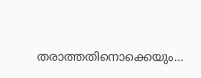തരാത്തതിനൊക്കെയും…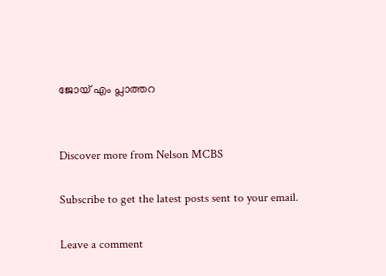ജോയ് എം പ്ലാത്തറ


Discover more from Nelson MCBS

Subscribe to get the latest posts sent to your email.

Leave a comment